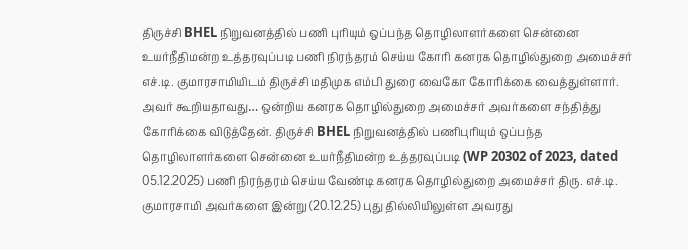திருச்சி BHEL நிறுவனத்தில் பணி புரியும் ஒப்பந்த தொழிலாளர்களை சென்னை உயர்நீதிமன்ற உத்தரவுப்படி பணி நிரந்தரம் செய்ய கோரி கனரக தொழில்துறை அமைச்சர் எச்.டி. குமாரசாமியிடம் திருச்சி மதிமுக எம்பி துரை வைகோ கோரிக்கை வைத்துள்ளார்.
அவர் கூறியதாவது… ஒன்றிய கனரக தொழில்துறை அமைச்சர் அவர்களை சந்தித்து கோரிக்கை விடுத்தேன். திருச்சி BHEL நிறுவனத்தில் பணிபுரியும் ஒப்பந்த தொழிலாளர்களை சென்னை உயர்நீதிமன்ற உத்தரவுப்படி (WP 20302 of 2023, dated 05.12.2025) பணி நிரந்தரம் செய்ய வேண்டி கனரக தொழில்துறை அமைச்சர் திரு. எச்.டி. குமாரசாமி அவர்களை இன்று (20.12.25) புது தில்லியிலுள்ள அவரது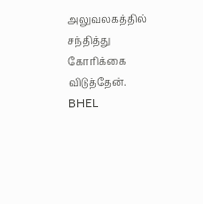அலுவலகத்தில் சந்தித்து கோரிக்கை விடுத்தேன்.
BHEL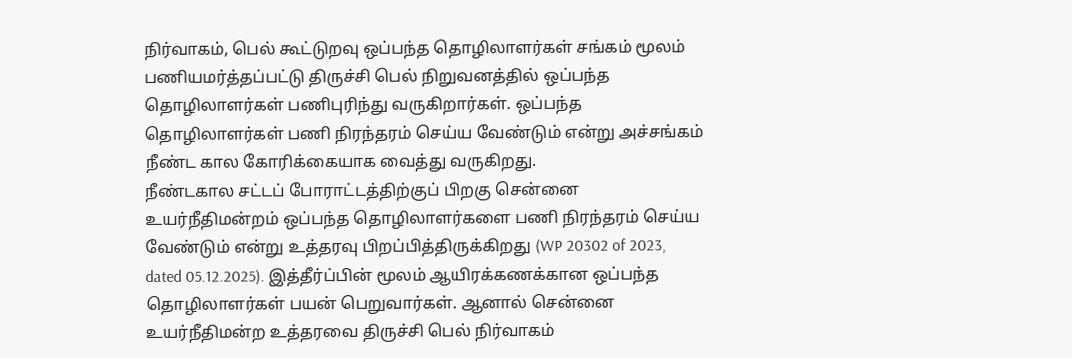நிர்வாகம், பெல் கூட்டுறவு ஒப்பந்த தொழிலாளர்கள் சங்கம் மூலம் பணியமர்த்தப்பட்டு திருச்சி பெல் நிறுவனத்தில் ஒப்பந்த தொழிலாளர்கள் பணிபுரிந்து வருகிறார்கள். ஒப்பந்த தொழிலாளர்கள் பணி நிரந்தரம் செய்ய வேண்டும் என்று அச்சங்கம் நீண்ட கால கோரிக்கையாக வைத்து வருகிறது.
நீண்டகால சட்டப் போராட்டத்திற்குப் பிறகு சென்னை உயர்நீதிமன்றம் ஒப்பந்த தொழிலாளர்களை பணி நிரந்தரம் செய்ய வேண்டும் என்று உத்தரவு பிறப்பித்திருக்கிறது (WP 20302 of 2023, dated 05.12.2025). இத்தீர்ப்பின் மூலம் ஆயிரக்கணக்கான ஒப்பந்த தொழிலாளர்கள் பயன் பெறுவார்கள். ஆனால் சென்னை உயர்நீதிமன்ற உத்தரவை திருச்சி பெல் நிர்வாகம்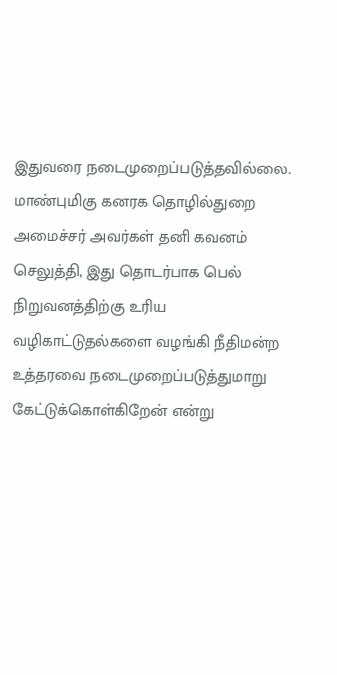இதுவரை நடைமுறைப்படுத்தவில்லை.
மாண்புமிகு கனரக தொழில்துறை அமைச்சர் அவர்கள் தனி கவனம் செலுத்தி, இது தொடர்பாக பெல் நிறுவனத்திற்கு உரிய வழிகாட்டுதல்களை வழங்கி நீதிமன்ற உத்தரவை நடைமுறைப்படுத்துமாறு கேட்டுக்கொள்கிறேன் என்று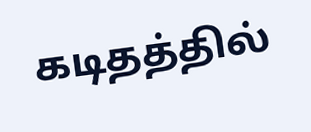கடிதத்தில்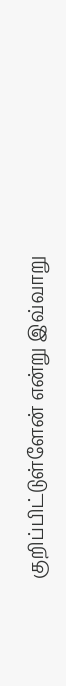குறிப்பிட்டுள்ளேன் என்று இவ்வாறு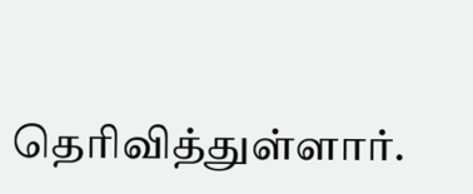தெரிவித்துள்ளார்.